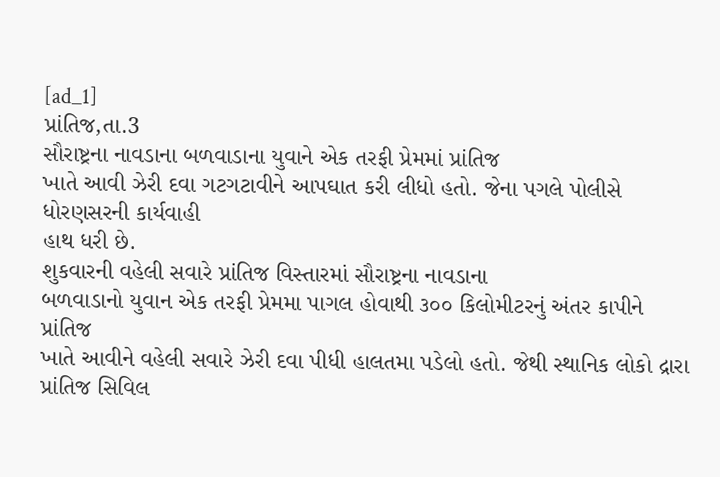[ad_1]
પ્રાંતિજ,તા.3
સૌરાષ્ટ્રના નાવડાના બળવાડાના યુવાને એક તરફી પ્રેમમાં પ્રાંતિજ
ખાતે આવી ઝેરી દવા ગટગટાવીને આપઘાત કરી લીધો હતો. જેના પગલે પોલીસે ધોરણસરની કાર્યવાહી
હાથ ધરી છે.
શુકવારની વહેલી સવારે પ્રાંતિજ વિસ્તારમાં સૌરાષ્ટ્રના નાવડાના
બળવાડાનો યુવાન એક તરફી પ્રેમમા પાગલ હોવાથી ૩૦૦ કિલોમીટરનું અંતર કાપીને પ્રાંતિજ
ખાતે આવીને વહેલી સવારે ઝેરી દવા પીધી હાલતમા પડેલો હતો. જેથી સ્થાનિક લોકો દ્રારા
પ્રાંતિજ સિવિલ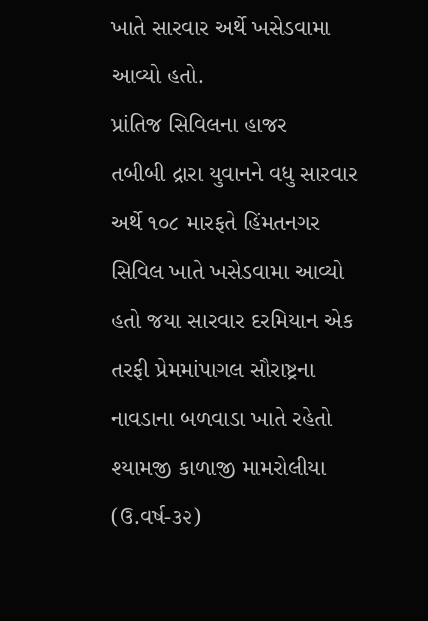ખાતે સારવાર અર્થે ખસેડવામા આવ્યો હતો.
પ્રાંતિજ સિવિલના હાજર
તબીબી દ્રારા યુવાનને વધુ સારવાર અર્થે ૧૦૮ મારફતે હિંમતનગર સિવિલ ખાતે ખસેડવામા આવ્યો
હતો જયા સારવાર દરમિયાન એક તરફી પ્રેમમાંપાગલ સૌરાષ્ટ્રના નાવડાના બળવાડા ખાતે રહેતો
શ્યામજી કાળાજી મામરોલીયા (ઉ.વર્ષ-૩૨)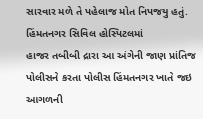સારવાર મળે તે પહેલાજ મોત નિપજયુ હતું.
હિંમતનગર સિવિલ હોસ્પિટલમાં
હાજર તબીબી દ્રારા આ અંગેની જાણ પ્રાંતિજ પોલીસને કરતા પોલીસ હિંમતનગર ખાતે જઇ આગળની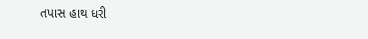તપાસ હાથ ધરી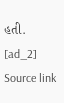હતી.
[ad_2]
Source link